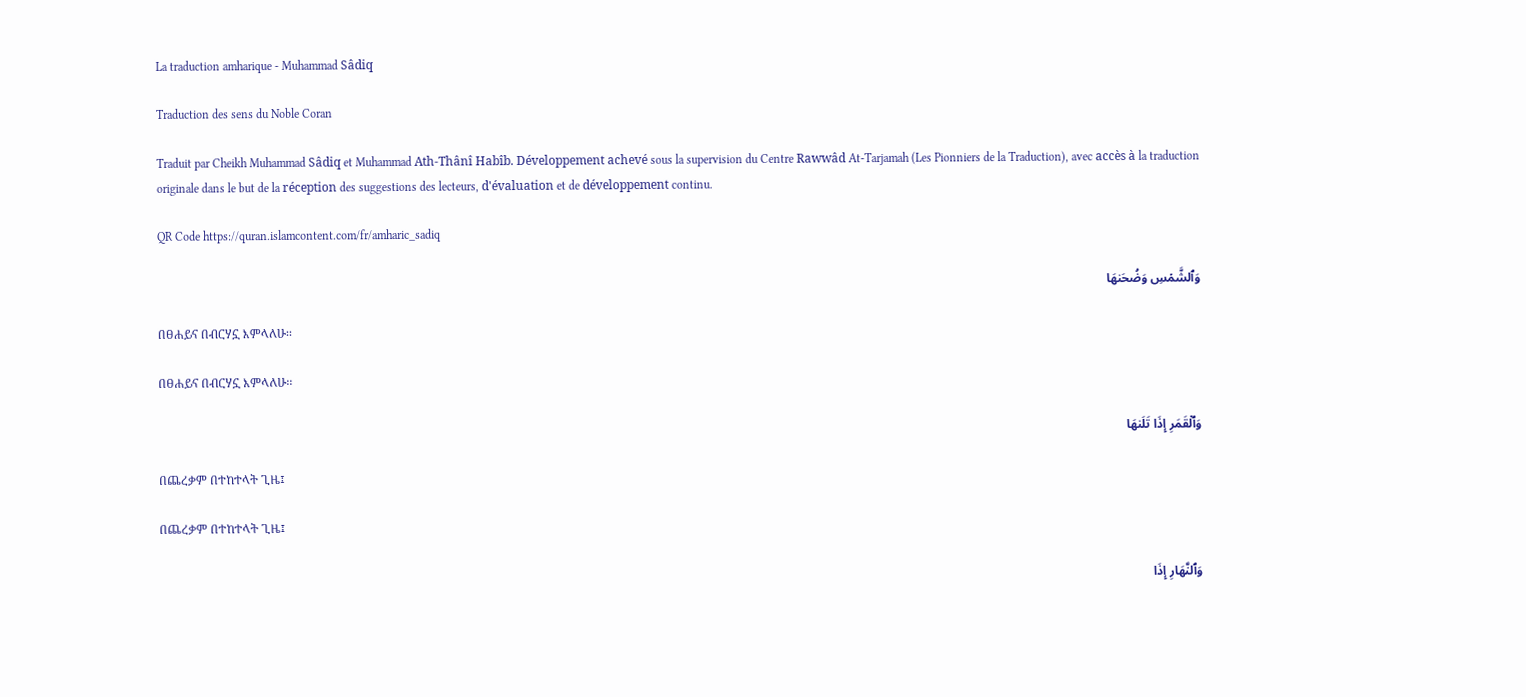La traduction amharique - Muhammad Sâdiq

Traduction des sens du Noble Coran

Traduit par Cheikh Muhammad Sâdiq et Muhammad Ath-Thânî Habîb. Développement achevé sous la supervision du Centre Rawwâd At-Tarjamah (Les Pionniers de la Traduction), avec accès à la traduction originale dans le but de la réception des suggestions des lecteurs, d'évaluation et de développement continu.

QR Code https://quran.islamcontent.com/fr/amharic_sadiq

وَٱلشَّمۡسِ وَضُحَىٰهَا

በፀሐይና በብርሃኗ እምላለሁ፡፡

በፀሐይና በብርሃኗ እምላለሁ፡፡

وَٱلۡقَمَرِ إِذَا تَلَىٰهَا

በጨረቃም በተከተላት ጊዜ፤

በጨረቃም በተከተላት ጊዜ፤

وَٱلنَّهَارِ إِذَا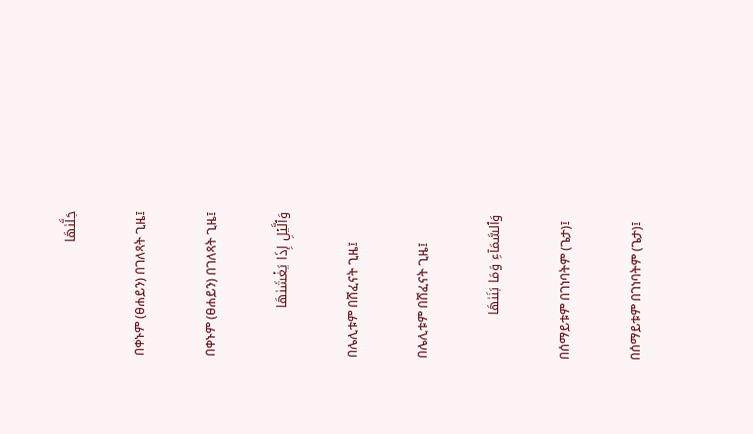جَلَّىٰهَا

በቀኑም (ፀሐይን) በገለጻት ጊዜ፤

በቀኑም (ፀሐይን) በገለጻት ጊዜ፤

وَٱلَّيۡلِ إِذَا يَغۡشَىٰهَا

በሌሊቱም በሸፈናት ጊዜ፤

በሌሊቱም በሸፈናት ጊዜ፤

وَٱلسَّمَآءِ وَمَا بَنَىٰهَا

በሰማይቱም በገነባትም (ጌታ)፤

በሰማይቱም በገነባትም (ጌታ)፤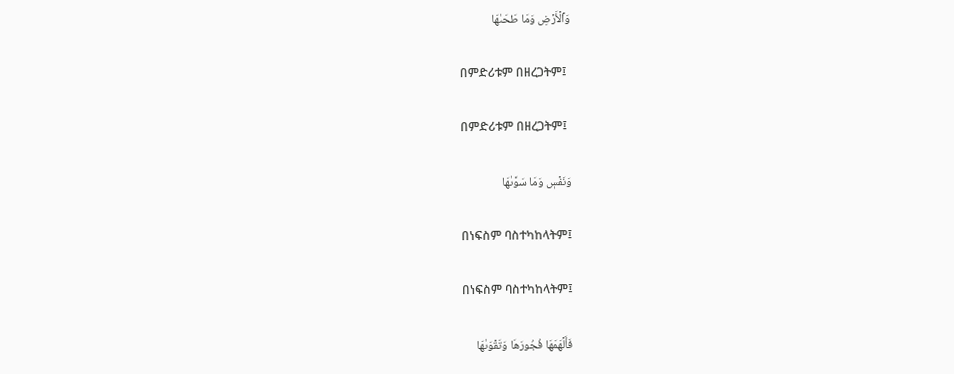وَٱلۡأَرۡضِ وَمَا طَحَىٰهَا

በምድሪቱም በዘረጋትም፤

በምድሪቱም በዘረጋትም፤

وَنَفۡسٖ وَمَا سَوَّىٰهَا

በነፍስም ባስተካከላትም፤

በነፍስም ባስተካከላትም፤

فَأَلۡهَمَهَا فُجُورَهَا وَتَقۡوَىٰهَا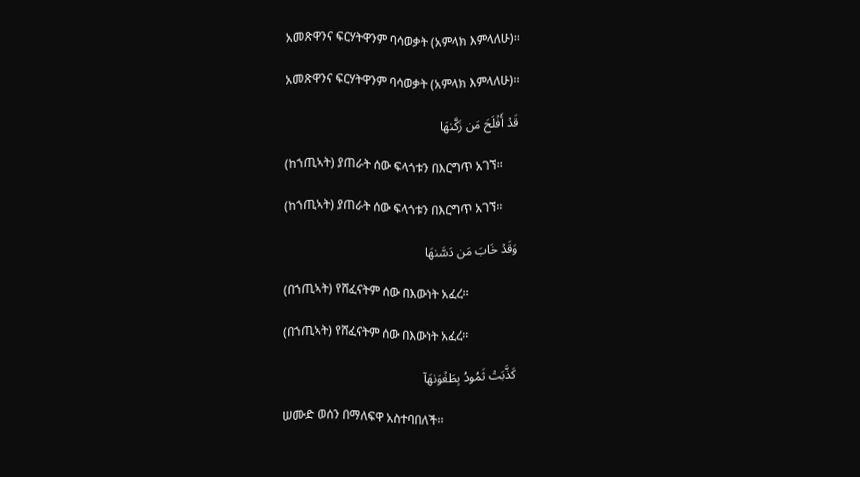አመጽዋንና ፍርሃትዋንም ባሳወቃት (አምላክ እምላለሁ)፡፡

አመጽዋንና ፍርሃትዋንም ባሳወቃት (አምላክ እምላለሁ)፡፡

قَدۡ أَفۡلَحَ مَن زَكَّىٰهَا

(ከኀጢኣት) ያጠራት ሰው ፍላጎቱን በእርግጥ አገኘ፡፡

(ከኀጢኣት) ያጠራት ሰው ፍላጎቱን በእርግጥ አገኘ፡፡

وَقَدۡ خَابَ مَن دَسَّىٰهَا

(በኀጢኣት) የሸፈናትም ሰው በእውነት አፈረ፡፡

(በኀጢኣት) የሸፈናትም ሰው በእውነት አፈረ፡፡

كَذَّبَتۡ ثَمُودُ بِطَغۡوَىٰهَآ

ሠሙድ ወሰን በማለፍዋ አስተባበለች፡፡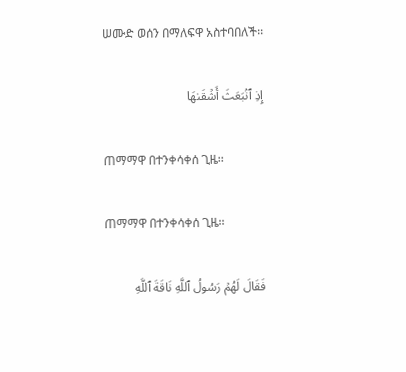ሠሙድ ወሰን በማለፍዋ አስተባበለች፡፡

إِذِ ٱنۢبَعَثَ أَشۡقَىٰهَا

ጠማማዋ በተንቀሳቀሰ ጊዜ፡፡

ጠማማዋ በተንቀሳቀሰ ጊዜ፡፡

فَقَالَ لَهُمۡ رَسُولُ ٱللَّهِ نَاقَةَ ٱللَّهِ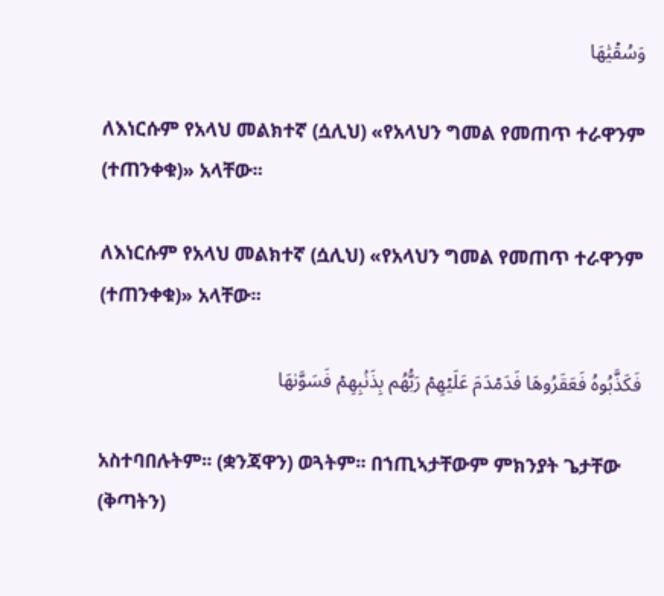وَسُقۡيَٰهَا

ለእነርሱም የአላህ መልክተኛ (ሷሊህ) «የአላህን ግመል የመጠጥ ተራዋንም (ተጠንቀቁ)» አላቸው፡፡

ለእነርሱም የአላህ መልክተኛ (ሷሊህ) «የአላህን ግመል የመጠጥ ተራዋንም (ተጠንቀቁ)» አላቸው፡፡

فَكَذَّبُوهُ فَعَقَرُوهَا فَدَمۡدَمَ عَلَيۡهِمۡ رَبُّهُم بِذَنۢبِهِمۡ فَسَوَّىٰهَا

አስተባበሉትም፡፡ (ቋንጃዋን) ወጓትም፡፡ በኀጢኣታቸውም ምክንያት ጌታቸው (ቅጣትን)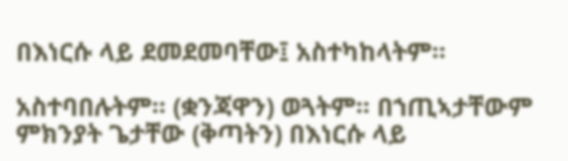በእነርሱ ላይ ደመደመባቸው፤ አስተካከላትም፡፡

አስተባበሉትም፡፡ (ቋንጃዋን) ወጓትም፡፡ በኀጢኣታቸውም ምክንያት ጌታቸው (ቅጣትን) በእነርሱ ላይ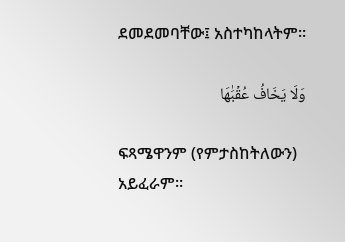ደመደመባቸው፤ አስተካከላትም፡፡

وَلَا يَخَافُ عُقۡبَٰهَا

ፍጻሜዋንም (የምታስከትለውን) አይፈራም፡፡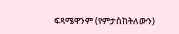ፍጻሜዋንም (የምታስከትለውን)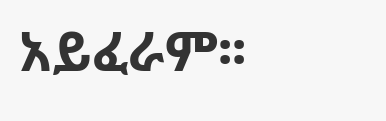አይፈራም፡፡